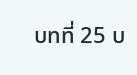บทที่ 25 บ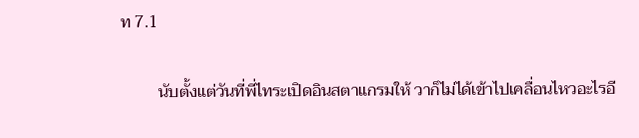ท 7.1

         นับตั้งแต่วันที่พี่ไทระเปิดอินสตาแกรมให้ วาก็ไม่ได้เข้าไปเคลื่อนไหวอะไรอี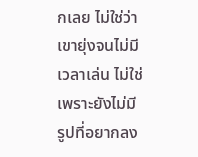กเลย ไม่ใช่ว่าเขายุ่งจนไม่มีเวลาเล่น ไม่ใช่เพราะยังไม่มีรูปที่อยากลง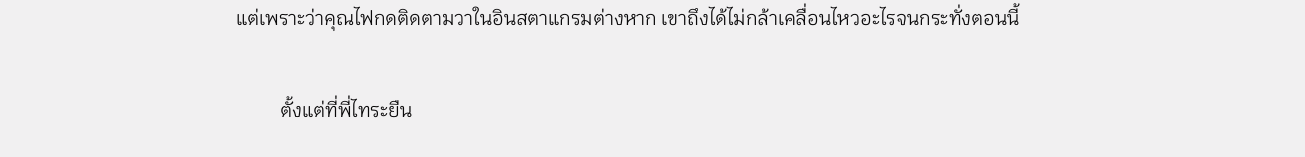แต่เพราะว่าคุณไฟกดติดตามวาในอินสตาแกรมต่างหาก เขาถึงได้ไม่กล้าเคลื่อนไหวอะไรจนกระทั่งตอนนี้

         ตั้งแต่ที่พี่ไทระยืน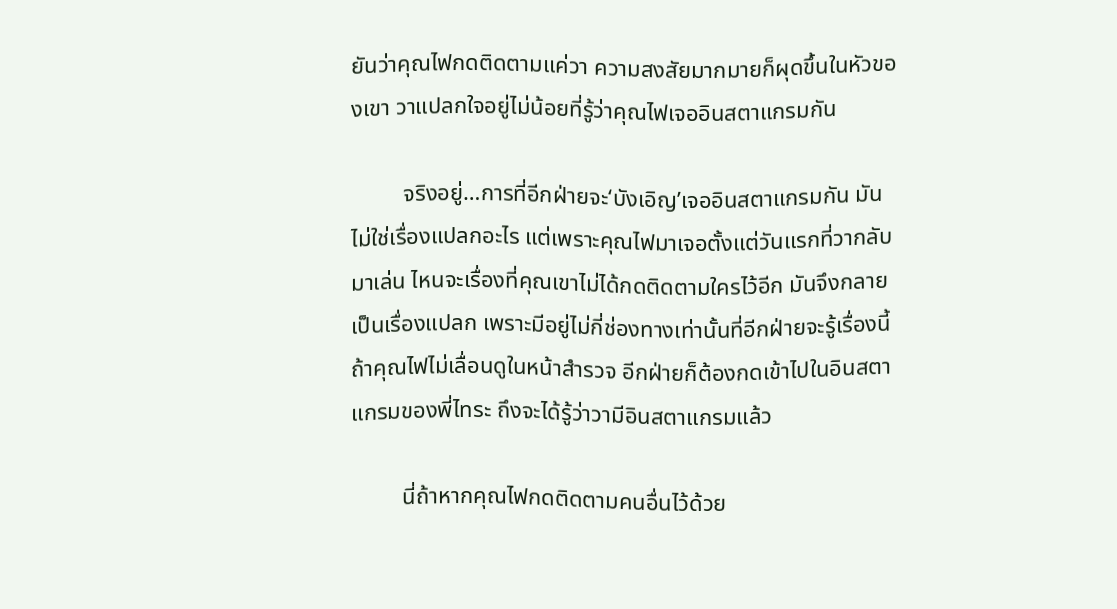ยันว่าคุณไฟกดติดตามแค่วา ความสงสัยมากมายก็ผุดขึ้นในหัวของเขา วาแปลกใจอยู่ไม่น้อยที่รู้ว่าคุณไฟเจออินสตาแกรมกัน

         จริงอยู่…การที่อีกฝ่ายจะ‘บังเอิญ’เจออินสตาแกรมกัน มันไม่ใช่เรื่องแปลกอะไร แต่เพราะคุณไฟมาเจอตั้งแต่วันแรกที่วากลับมาเล่น ไหนจะเรื่องที่คุณเขาไม่ได้กดติดตามใครไว้อีก มันจึงกลายเป็นเรื่องแปลก เพราะมีอยู่ไม่กี่ช่องทางเท่านั้นที่อีกฝ่ายจะรู้เรื่องนี้ ถ้าคุณไฟไม่เลื่อนดูในหน้าสำรวจ อีกฝ่ายก็ต้องกดเข้าไปในอินสตาแกรมของพี่ไทระ ถึงจะได้รู้ว่าวามีอินสตาแกรมแล้ว

         นี่ถ้าหากคุณไฟกดติดตามคนอื่นไว้ด้วย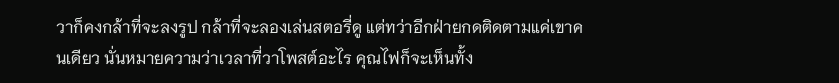วาก็คงกล้าที่จะลงรูป กล้าที่จะลองเล่นสตอรี่ดู แต่ทว่าอีกฝ่ายกดติดตามแค่เขาคนเดียว นั่นหมายความว่าเวลาที่วาโพสต์อะไร คุณไฟก็จะเห็นทั้ง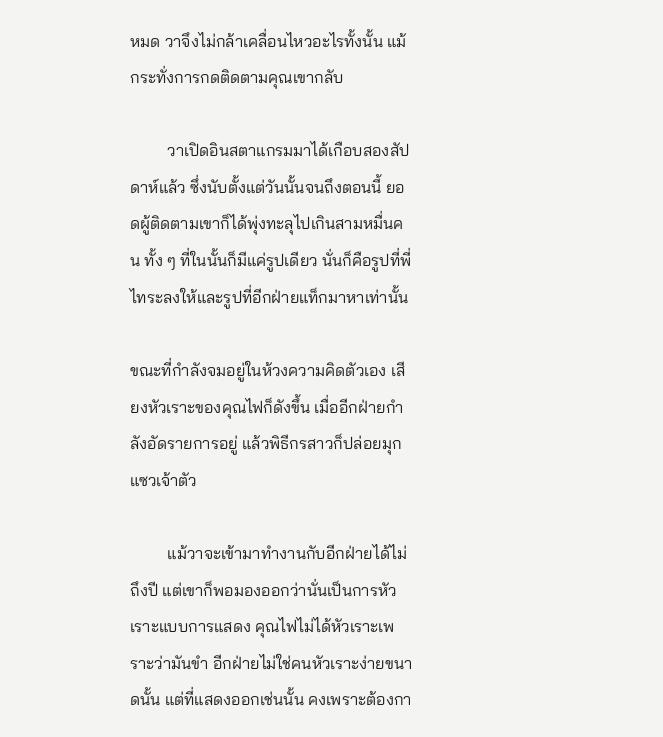หมด วาจึงไม่กล้าเคลื่อนไหวอะไรทั้งนั้น แม้กระทั่งการกดติดตามคุณเขากลับ

         วาเปิดอินสตาแกรมมาได้เกือบสองสัปดาห์แล้ว ซึ่งนับตั้งแต่วันนั้นจนถึงตอนนี้ ยอดผู้ติดตามเขาก็ได้พุ่งทะลุไปเกินสามหมื่นคน ทั้ง ๆ ที่ในนั้นก็มีแค่รูปเดียว นั่นก็คือรูปที่พี่ไทระลงให้และรูปที่อีกฝ่ายแท็กมาหาเท่านั้น

ขณะที่กำลังจมอยู่ในห้วงความคิดตัวเอง เสียงหัวเราะของคุณไฟก็ดังขึ้น เมื่ออีกฝ่ายกำลังอัดรายการอยู่ แล้วพิธีกรสาวก็ปล่อยมุกแซวเจ้าตัว

         แม้วาจะเข้ามาทำงานกับอีกฝ่ายได้ไม่ถึงปี แต่เขาก็พอมองออกว่านั่นเป็นการหัวเราะแบบการแสดง คุณไฟไม่ได้หัวเราะเพราะว่ามันขำ อีกฝ่ายไม่ใช่คนหัวเราะง่ายขนาดนั้น แต่ที่แสดงออกเช่นนั้น คงเพราะต้องกา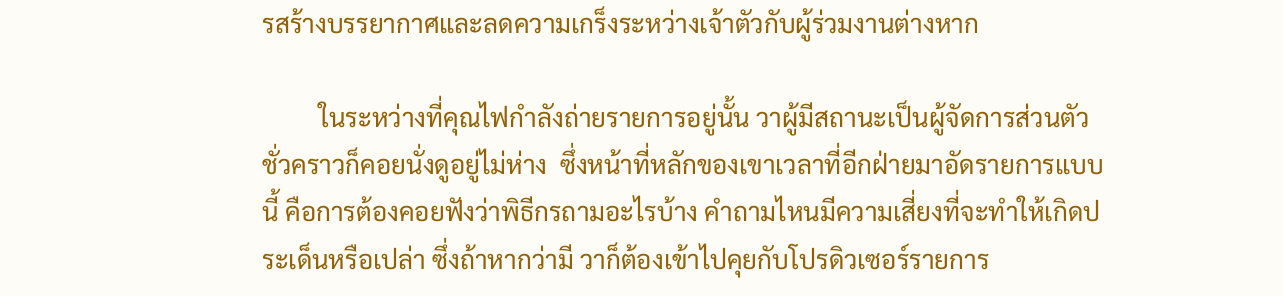รสร้างบรรยากาศและลดความเกร็งระหว่างเจ้าตัวกับผู้ร่วมงานต่างหาก

         ในระหว่างที่คุณไฟกำลังถ่ายรายการอยู่นั้น วาผู้มีสถานะเป็นผู้จัดการส่วนตัวชั่วคราวก็คอยนั่งดูอยู่ไม่ห่าง  ซึ่งหน้าที่หลักของเขาเวลาที่อีกฝ่ายมาอัดรายการแบบนี้ คือการต้องคอยฟังว่าพิธีกรถามอะไรบ้าง คำถามไหนมีความเสี่ยงที่จะทำให้เกิดประเด็นหรือเปล่า ซึ่งถ้าหากว่ามี วาก็ต้องเข้าไปคุยกับโปรดิวเซอร์รายการ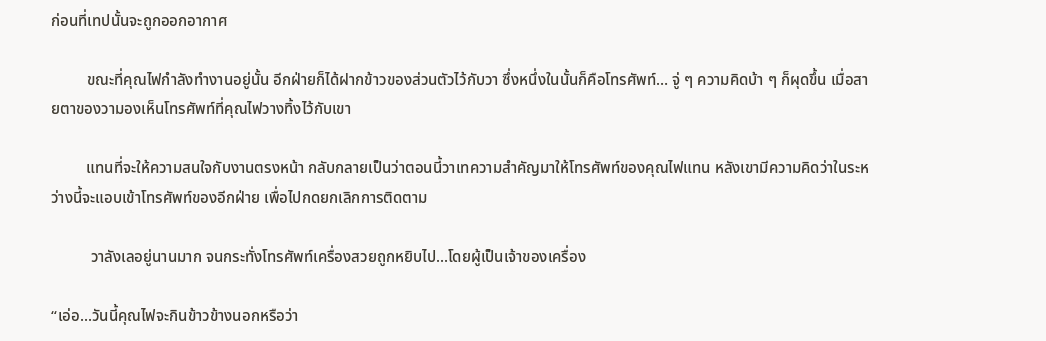ก่อนที่เทปนั้นจะถูกออกอากาศ

         ขณะที่คุณไฟกำลังทำงานอยู่นั้น อีกฝ่ายก็ได้ฝากข้าวของส่วนตัวไว้กับวา ซึ่งหนึ่งในนั้นก็คือโทรศัพท์… จู่ ๆ ความคิดบ้า ๆ ก็ผุดขึ้น เมื่อสายตาของวามองเห็นโทรศัพท์ที่คุณไฟวางทิ้งไว้กับเขา

         แทนที่จะให้ความสนใจกับงานตรงหน้า กลับกลายเป็นว่าตอนนี้วาเทความสำคัญมาให้โทรศัพท์ของคุณไฟแทน หลังเขามีความคิดว่าในระหว่างนี้จะแอบเข้าโทรศัพท์ของอีกฝ่าย เพื่อไปกดยกเลิกการติดตาม

          วาลังเลอยู่นานมาก จนกระทั่งโทรศัพท์เครื่องสวยถูกหยิบไป...โดยผู้เป็นเจ้าของเครื่อง

“เอ่อ...วันนี้คุณไฟจะกินข้าวข้างนอกหรือว่า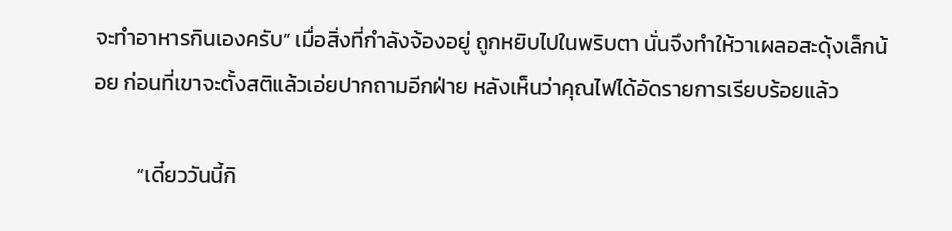จะทำอาหารกินเองครับ” เมื่อสิ่งที่กำลังจ้องอยู่ ถูกหยิบไปในพริบตา นั่นจึงทำให้วาเผลอสะดุ้งเล็กน้อย ก่อนที่เขาจะตั้งสติแล้วเอ่ยปากถามอีกฝ่าย หลังเห็นว่าคุณไฟได้อัดรายการเรียบร้อยแล้ว

         “เดี๋ยววันนี้กิ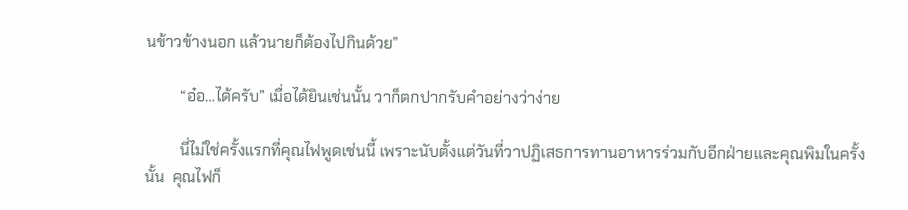นข้าวข้างนอก แล้วนายก็ต้องไปกินด้วย”

         “อ๋อ…ได้ครับ” เมื่อได้ยินเช่นนั้น วาก็ตกปากรับคำอย่างว่าง่าย

         นี่ไม่ใช่ครั้งแรกที่คุณไฟพูดเช่นนี้ เพราะนับตั้งแต่วันที่วาปฏิเสธการทานอาหารร่วมกับอีกฝ่ายและคุณพิมในครั้งนั้น  คุณไฟก็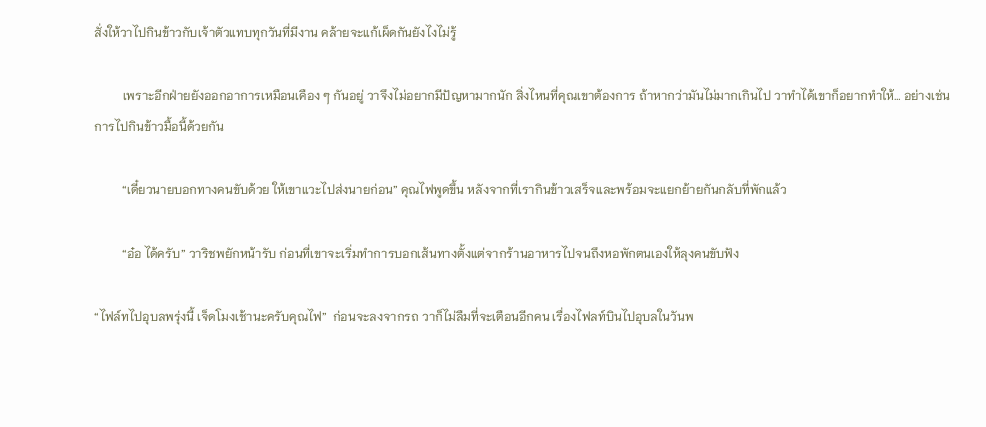สั่งให้วาไปกินข้าวกับเจ้าตัวแทบทุกวันที่มีงาน คล้ายจะแก้เผ็ดกันยังไงไม่รู้

         เพราะอีกฝ่ายยังออกอาการเหมือนเคือง ๆ กันอยู่ วาจึงไม่อยากมีปัญหามากนัก สิ่งไหนที่คุณเขาต้องการ ถ้าหากว่ามันไม่มากเกินไป วาทำได้เขาก็อยากทำให้… อย่างเช่นการไปกินข้าวมื้อนี้ด้วยกัน

         “เดี๋ยวนายบอกทางคนขับด้วย ให้เขาแวะไปส่งนายก่อน” คุณไฟพูดขึ้น หลังจากที่เรากินข้าวเสร็จและพร้อมจะแยกย้ายกันกลับที่พักแล้ว

         “อ๋อ ได้ครับ” วาริชพยักหน้ารับ ก่อนที่เขาจะเริ่มทำการบอกเส้นทางตั้งแต่จากร้านอาหารไปจนถึงหอพักตนเองให้ลุงคนขับฟัง

“ไฟล์ทไปอุบลพรุ่งนี้ เจ็ดโมงเช้านะครับคุณไฟ”  ก่อนจะลงจากรถ วาก็ไม่ลืมที่จะเตือนอีกคน เรื่องไฟลท์บินไปอุบลในวันพ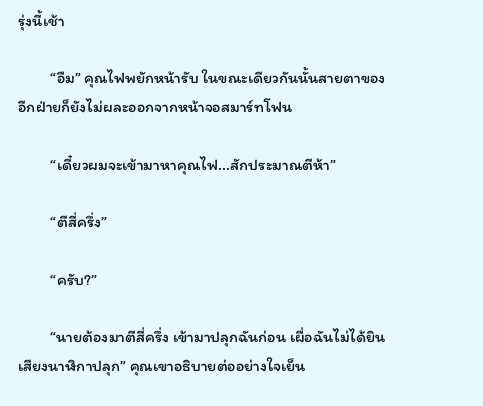รุ่งนี้เช้า

         “อืม” คุณไฟพยักหน้ารับ ในขณะเดียวกันนั้นสายตาของอีกฝ่ายก็ยังไม่ผละออกจากหน้าจอสมาร์ทโฟน

         “เดี๋ยวผมจะเข้ามาหาคุณไฟ...สักประมาณตีห้า”

         “ตีสี่ครึ่ง”

         “ครับ?”

         “นายต้องมาตีสี่ครึ่ง เข้ามาปลุกฉันก่อน เผื่อฉันไม่ได้ยินเสียงนาฬิกาปลุก” คุณเขาอธิบายต่ออย่างใจเย็น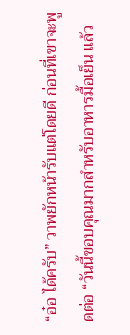“อ๋อ ได้ครับ” วาพยักหน้ารับแต่โดยดี ก่อนที่เขาจะพูดต่อ “วันนี้ขอบคุณมากสำหรับอาหารมื้อเย็น แล้ว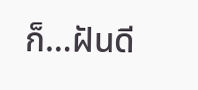ก็…ฝันดี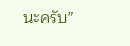นะครับ”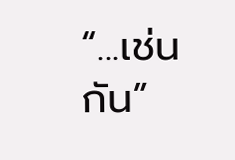“...เช่นกัน”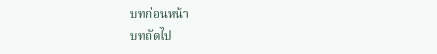บทก่อนหน้า
บทถัดไป